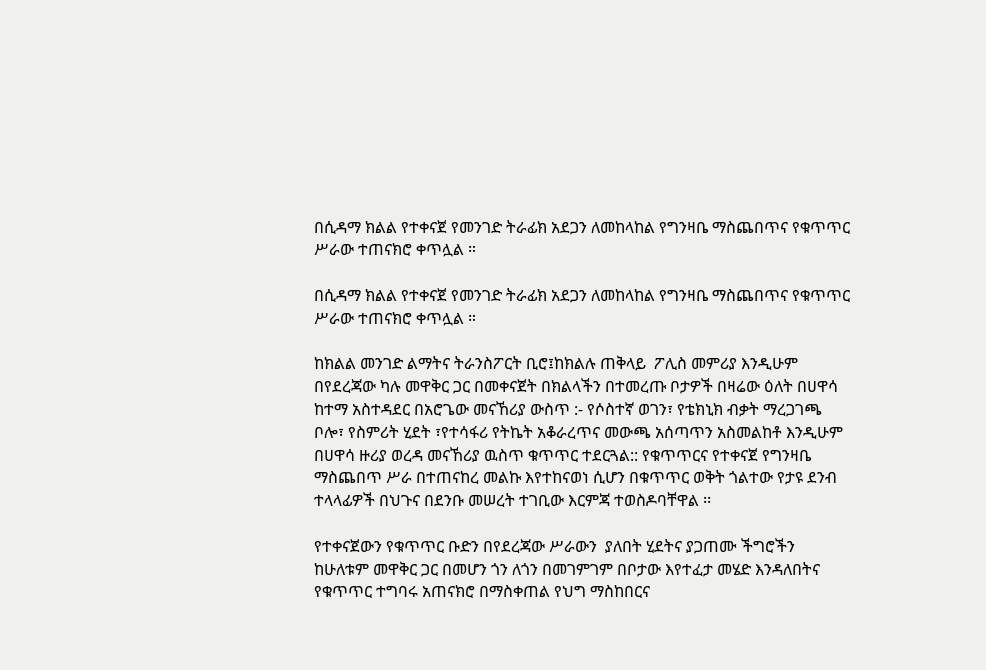በሲዳማ ክልል የተቀናጀ የመንገድ ትራፊክ አደጋን ለመከላከል የግንዛቤ ማስጨበጥና የቁጥጥር ሥራው ተጠናክሮ ቀጥሏል ።

በሲዳማ ክልል የተቀናጀ የመንገድ ትራፊክ አደጋን ለመከላከል የግንዛቤ ማስጨበጥና የቁጥጥር ሥራው ተጠናክሮ ቀጥሏል ።

ከክልል መንገድ ልማትና ትራንስፖርት ቢሮ፤ከክልሉ ጠቅላይ  ፖሊስ መምሪያ እንዲሁም በየደረጃው ካሉ መዋቅር ጋር በመቀናጀት በክልላችን በተመረጡ ቦታዎች በዛሬው ዕለት በሀዋሳ ከተማ አስተዳደር በአሮጌው መናኸሪያ ውስጥ :- የሶስተኛ ወገን፣ የቴክኒክ ብቃት ማረጋገጫ ቦሎ፣ የስምሪት ሂደት ፣የተሳፋሪ የትኬት አቆራረጥና መውጫ አሰጣጥን አስመልከቶ እንዲሁም በሀዋሳ ዙሪያ ወረዳ መናኸሪያ ዉስጥ ቁጥጥር ተደርጓል:: የቁጥጥርና የተቀናጀ የግንዛቤ ማስጨበጥ ሥራ በተጠናከረ መልኩ እየተከናወነ ሲሆን በቁጥጥር ወቅት ጎልተው የታዩ ደንብ ተላላፊዎች በህጉና በደንቡ መሠረት ተገቢው እርምጃ ተወስዶባቸዋል ፡፡

የተቀናጀውን የቁጥጥር ቡድን በየደረጃው ሥራውን  ያለበት ሂደትና ያጋጠሙ ችግሮችን ከሁለቱም መዋቅር ጋር በመሆን ጎን ለጎን በመገምገም በቦታው እየተፈታ መሄድ እንዳለበትና  የቁጥጥር ተግባሩ አጠናክሮ በማስቀጠል የህግ ማስከበርና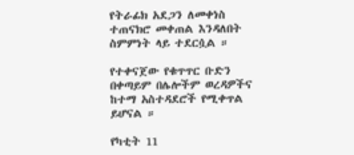የትራፊክ አደጋን ለመቀነስ ተጠናክሮ መቀጠል እንዳለበት ስምምነት ላይ ተደርሷል ።

የተቀናጀው የቁጥጥር ቡድን በቀጣይም በሌሎችም ወረዳዎችና ከተማ አስተዳደሮች የሚቀጥል ይሆናል ።

የካቲት 11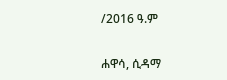/2016 ዓ.ም

ሐዋሳ, ሲዳማ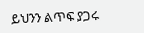ይህንን ልጥፍ ያጋሩ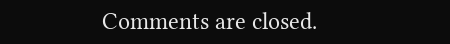Comments are closed.